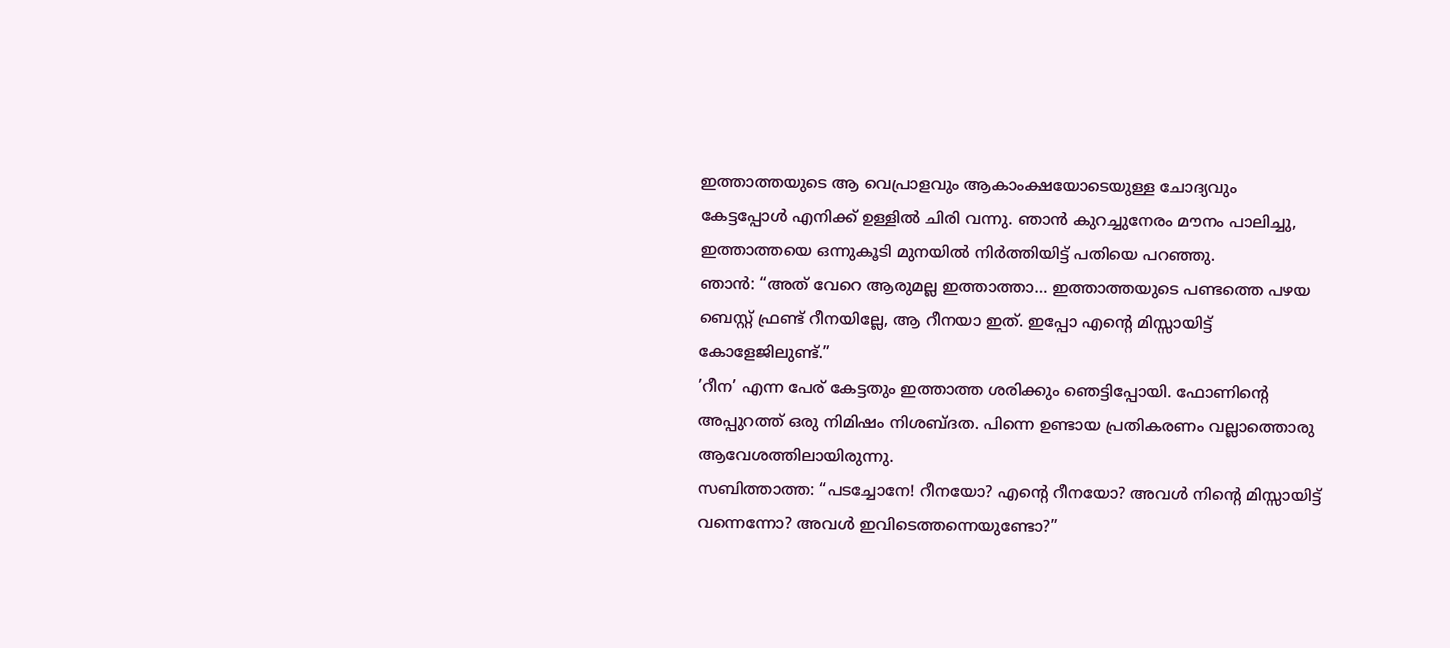ഇത്താത്തയുടെ ആ വെപ്രാളവും ആകാംക്ഷയോടെയുള്ള ചോദ്യവും
കേട്ടപ്പോൾ എനിക്ക് ഉള്ളിൽ ചിരി വന്നു. ഞാൻ കുറച്ചുനേരം മൗനം പാലിച്ചു, ഇത്താത്തയെ ഒന്നുകൂടി മുനയിൽ നിർത്തിയിട്ട് പതിയെ പറഞ്ഞു.
ഞാൻ: “അത് വേറെ ആരുമല്ല ഇത്താത്താ… ഇത്താത്തയുടെ പണ്ടത്തെ പഴയ ബെസ്റ്റ് ഫ്രണ്ട് റീനയില്ലേ, ആ റീനയാ ഇത്. ഇപ്പോ എന്റെ മിസ്സായിട്ട് കോളേജിലുണ്ട്.”
’റീന’ എന്ന പേര് കേട്ടതും ഇത്താത്ത ശരിക്കും ഞെട്ടിപ്പോയി. ഫോണിന്റെ അപ്പുറത്ത് ഒരു നിമിഷം നിശബ്ദത. പിന്നെ ഉണ്ടായ പ്രതികരണം വല്ലാത്തൊരു ആവേശത്തിലായിരുന്നു.
സബിത്താത്ത: “പടച്ചോനേ! റീനയോ? എന്റെ റീനയോ? അവൾ നിന്റെ മിസ്സായിട്ട് വന്നെന്നോ? അവൾ ഇവിടെത്തന്നെയുണ്ടോ?”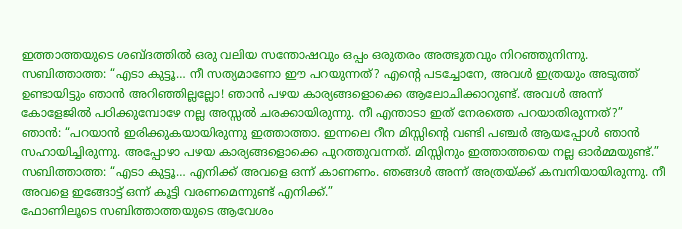ഇത്താത്തയുടെ ശബ്ദത്തിൽ ഒരു വലിയ സന്തോഷവും ഒപ്പം ഒരുതരം അത്ഭുതവും നിറഞ്ഞുനിന്നു.
സബിത്താത്ത: “എടാ കുട്ടൂ… നീ സത്യമാണോ ഈ പറയുന്നത്? എന്റെ പടച്ചോനേ, അവൾ ഇത്രയും അടുത്ത് ഉണ്ടായിട്ടും ഞാൻ അറിഞ്ഞില്ലല്ലോ! ഞാൻ പഴയ കാര്യങ്ങളൊക്കെ ആലോചിക്കാറുണ്ട്. അവൾ അന്ന് കോളേജിൽ പഠിക്കുമ്പോഴേ നല്ല അസ്സൽ ചരക്കായിരുന്നു. നീ എന്താടാ ഇത് നേരത്തെ പറയാതിരുന്നത്?”
ഞാൻ: “പറയാൻ ഇരിക്കുകയായിരുന്നു ഇത്താത്താ. ഇന്നലെ റീന മിസ്സിന്റെ വണ്ടി പഞ്ചർ ആയപ്പോൾ ഞാൻ സഹായിച്ചിരുന്നു. അപ്പോഴാ പഴയ കാര്യങ്ങളൊക്കെ പുറത്തുവന്നത്. മിസ്സിനും ഇത്താത്തയെ നല്ല ഓർമ്മയുണ്ട്.”
സബിത്താത്ത: “എടാ കുട്ടൂ… എനിക്ക് അവളെ ഒന്ന് കാണണം. ഞങ്ങൾ അന്ന് അത്രയ്ക്ക് കമ്പനിയായിരുന്നു. നീ അവളെ ഇങ്ങോട്ട് ഒന്ന് കൂട്ടി വരണമെന്നുണ്ട് എനിക്ക്.”
ഫോണിലൂടെ സബിത്താത്തയുടെ ആവേശം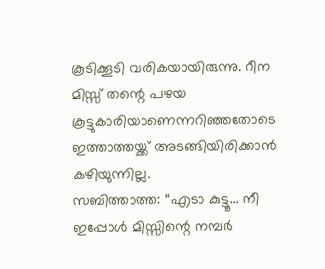കൂടിക്കൂടി വരികയായിരുന്നു. റീന മിസ്സ് തന്റെ പഴയ കൂട്ടുകാരിയാണെന്നറിഞ്ഞതോടെ ഇത്താത്തയ്ക്ക് അടങ്ങിയിരിക്കാൻ കഴിയുന്നില്ല.
സബിത്താത്ത: “എടാ കുട്ടൂ… നീ ഇപ്പോൾ മിസ്സിന്റെ നമ്പർ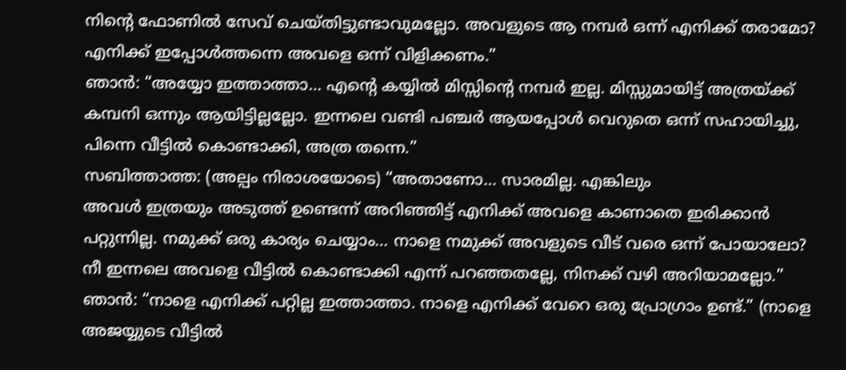നിന്റെ ഫോണിൽ സേവ് ചെയ്തിട്ടുണ്ടാവുമല്ലോ. അവളുടെ ആ നമ്പർ ഒന്ന് എനിക്ക് തരാമോ? എനിക്ക് ഇപ്പോൾത്തന്നെ അവളെ ഒന്ന് വിളിക്കണം.”
ഞാൻ: “അയ്യോ ഇത്താത്താ… എന്റെ കയ്യിൽ മിസ്സിന്റെ നമ്പർ ഇല്ല. മിസ്സുമായിട്ട് അത്രയ്ക്ക് കമ്പനി ഒന്നും ആയിട്ടില്ലല്ലോ. ഇന്നലെ വണ്ടി പഞ്ചർ ആയപ്പോൾ വെറുതെ ഒന്ന് സഹായിച്ചു, പിന്നെ വീട്ടിൽ കൊണ്ടാക്കി, അത്ര തന്നെ.”
സബിത്താത്ത: (അല്പം നിരാശയോടെ) “അതാണോ… സാരമില്ല. എങ്കിലും
അവൾ ഇത്രയും അടുത്ത് ഉണ്ടെന്ന് അറിഞ്ഞിട്ട് എനിക്ക് അവളെ കാണാതെ ഇരിക്കാൻ പറ്റുന്നില്ല. നമുക്ക് ഒരു കാര്യം ചെയ്യാം… നാളെ നമുക്ക് അവളുടെ വീട് വരെ ഒന്ന് പോയാലോ? നീ ഇന്നലെ അവളെ വീട്ടിൽ കൊണ്ടാക്കി എന്ന് പറഞ്ഞതല്ലേ, നിനക്ക് വഴി അറിയാമല്ലോ.”
ഞാൻ: “നാളെ എനിക്ക് പറ്റില്ല ഇത്താത്താ. നാളെ എനിക്ക് വേറെ ഒരു പ്രോഗ്രാം ഉണ്ട്.” (നാളെ അജയ്യുടെ വീട്ടിൽ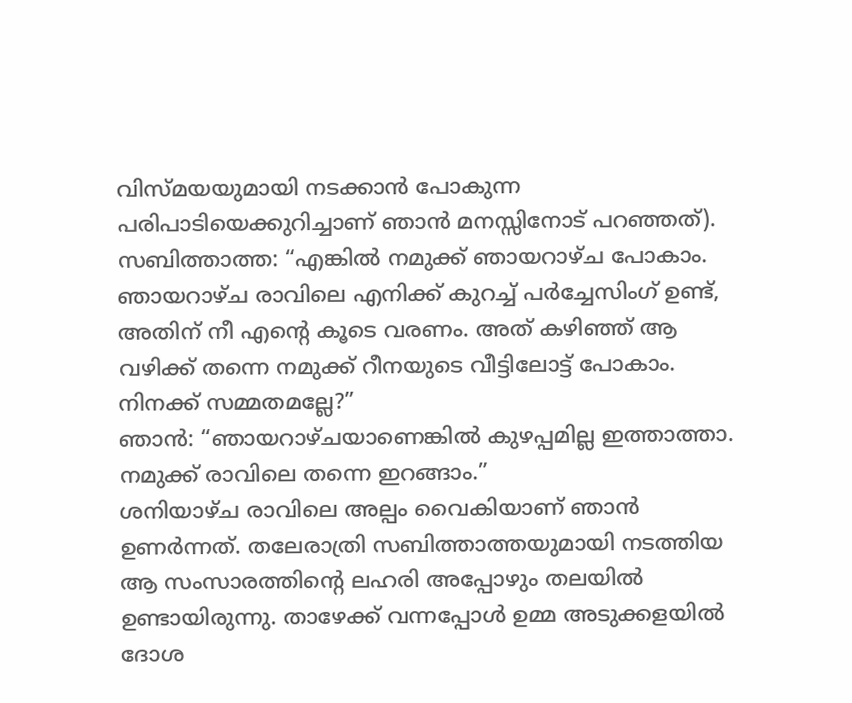വിസ്മയയുമായി നടക്കാൻ പോകുന്ന പരിപാടിയെക്കുറിച്ചാണ് ഞാൻ മനസ്സിനോട് പറഞ്ഞത്).
സബിത്താത്ത: “എങ്കിൽ നമുക്ക് ഞായറാഴ്ച പോകാം. ഞായറാഴ്ച രാവിലെ എനിക്ക് കുറച്ച് പർച്ചേസിംഗ് ഉണ്ട്, അതിന് നീ എന്റെ കൂടെ വരണം. അത് കഴിഞ്ഞ് ആ വഴിക്ക് തന്നെ നമുക്ക് റീനയുടെ വീട്ടിലോട്ട് പോകാം. നിനക്ക് സമ്മതമല്ലേ?”
ഞാൻ: “ഞായറാഴ്ചയാണെങ്കിൽ കുഴപ്പമില്ല ഇത്താത്താ. നമുക്ക് രാവിലെ തന്നെ ഇറങ്ങാം.”
ശനിയാഴ്ച രാവിലെ അല്പം വൈകിയാണ് ഞാൻ ഉണർന്നത്. തലേരാത്രി സബിത്താത്തയുമായി നടത്തിയ ആ സംസാരത്തിന്റെ ലഹരി അപ്പോഴും തലയിൽ ഉണ്ടായിരുന്നു. താഴേക്ക് വന്നപ്പോൾ ഉമ്മ അടുക്കളയിൽ ദോശ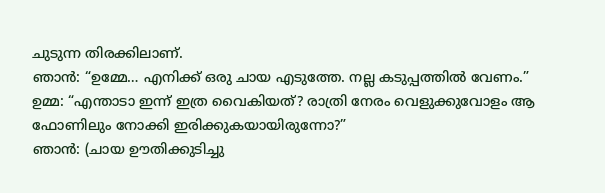ചുടുന്ന തിരക്കിലാണ്.
ഞാൻ: “ഉമ്മേ… എനിക്ക് ഒരു ചായ എടുത്തേ. നല്ല കടുപ്പത്തിൽ വേണം.”
ഉമ്മ: “എന്താടാ ഇന്ന് ഇത്ര വൈകിയത്? രാത്രി നേരം വെളുക്കുവോളം ആ ഫോണിലും നോക്കി ഇരിക്കുകയായിരുന്നോ?”
ഞാൻ: (ചായ ഊതിക്കുടിച്ചു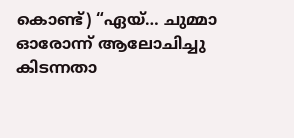കൊണ്ട്) “ഏയ്… ചുമ്മാ ഓരോന്ന് ആലോചിച്ചു കിടന്നതാ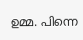ഉമ്മ. പിന്നെ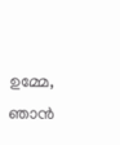ഉമ്മേ, ഞാൻ